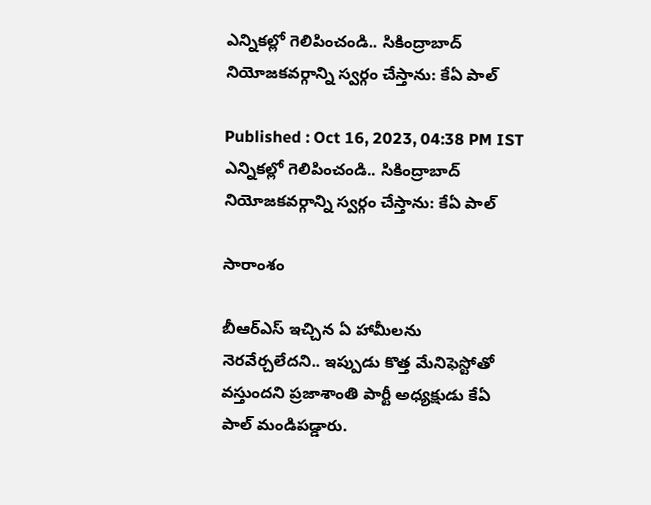ఎన్నికల్లో గెలిపించండి.. సికింద్రాబాద్ నియోజకవర్గాన్ని స్వర్గం చేస్తాను: కేఏ పాల్

Published : Oct 16, 2023, 04:38 PM IST
ఎన్నికల్లో గెలిపించండి.. సికింద్రాబాద్ నియోజకవర్గాన్ని స్వర్గం చేస్తాను: కేఏ పాల్

సారాంశం

బీఆర్ఎస్ ఇచ్చిన ఏ హామీలను నెరవేర్చలేదని.. ఇప్పుడు కొత్త మేనిఫెస్టోతో వస్తుందని ప్రజాశాంతి పార్టీ అధ్యక్షుడు కేఏ పాల్ మండిపడ్డారు.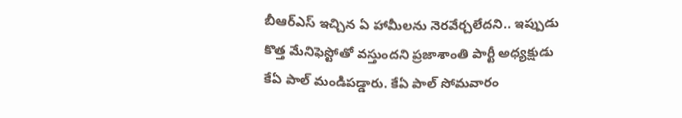బీఆర్ఎస్ ఇచ్చిన ఏ హామీలను నెరవేర్చలేదని.. ఇప్పుడు కొత్త మేనిఫెస్టోతో వస్తుందని ప్రజాశాంతి పార్టీ అధ్యక్షుడు కేఏ పాల్ మండిపడ్డారు. కేఏ పాల్ సోమవారం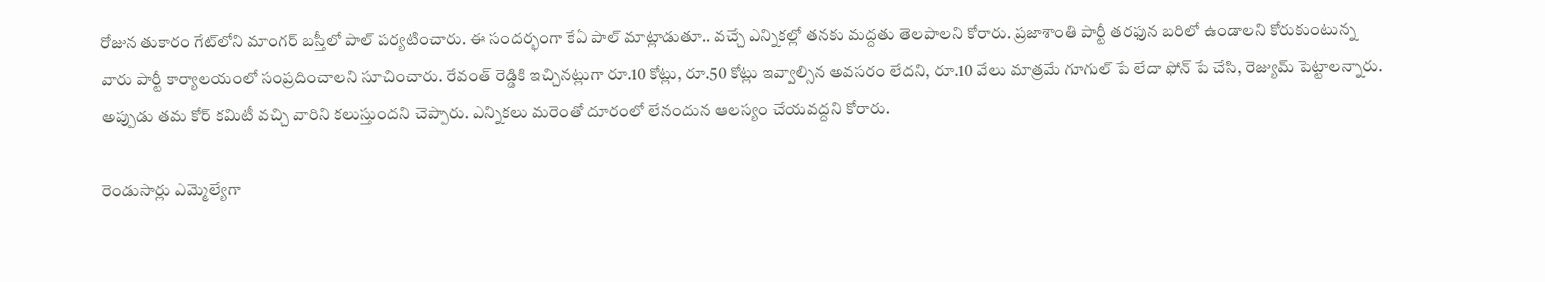రోజున తుకారం గేట్‌లోని మాంగర్ బస్తీలో పాల్ పర్యటించారు. ఈ సందర్భంగా కేఏ పాల్ మాట్లాడుతూ.. వచ్చే ఎన్నికల్లో తనకు మద్దతు తెలపాలని కోరారు. ప్రజాశాంతి పార్టీ తరఫున బరిలో ఉండాలని కోరుకుంటున్న వారు పార్టీ కార్యాలయంలో సంప్రదించాలని సూచించారు. రేవంత్ రెడ్డికి ఇచ్చినట్లుగా రూ.10 కోట్లు, రూ.50 కోట్లు ఇవ్వాల్సిన అవసరం లేదని, రూ.10 వేలు మాత్రమే గూగుల్ పే లేదా ఫోన్ పే చేసి, రెజ్యుమ్ పెట్టాలన్నారు. అప్పుడు తమ కోర్ కమిటీ వచ్చి వారిని కలుస్తుందని చెప్పారు. ఎన్నికలు మరెంతో దూరంలో లేనందున ఆలస్యం చేయవద్దని కోరారు.

రెండుసార్లు ఎమ్మెల్యేగా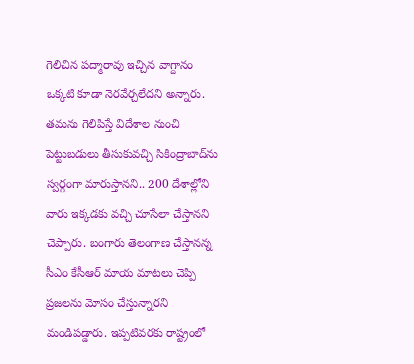గెలిచిన పద్మారావు ఇచ్చిన వాగ్దానం ఒక్కటి కూడా నెరవేర్చలేదని అన్నారు. తమను గెలిపిస్తే విదేశాల నుంచి పెట్టుబడులు తీసుకువచ్చి సికింద్రాబాద్‌ను స్వర్గంగా మారుస్తానని.. 200 దేశాల్లోని వారు ఇక్కడకు వచ్చి చూసేలా చేస్తానని చెప్పారు. బంగారు తెలంగాణ చేస్తానన్న సీఎం కేసీఆర్ మాయ మాటలు చెప్పి ప్రజలను మోసం చేస్తున్నారని మండిపడ్డారు. ఇప్పటివరకు రాష్ట్రంలో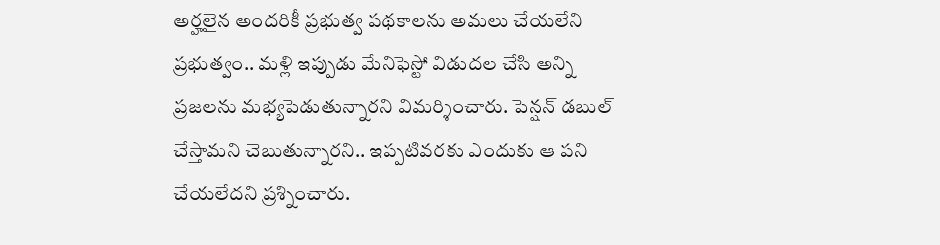అర్హలైన అందరికీ ప్రభుత్వ పథకాలను అమలు చేయలేని ప్రభుత్వం.. మళ్లి ఇప్పుడు మేనిఫెస్టో విడుదల చేసి అన్ని ప్రజలను మభ్యపెడుతున్నారని విమర్శించారు. పెన్షన్ డబుల్ చేస్తామని చెబుతున్నారని.. ఇప్పటివరకు ఎందుకు ఆ పని చేయలేదని ప్రశ్నించారు.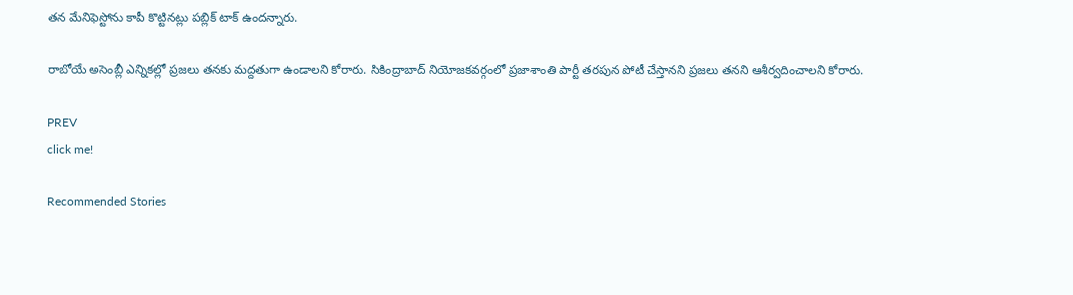తన మేనిఫెస్టోను కాపీ కొట్టినట్లు పబ్లిక్ టాక్ ఉందన్నారు.

రాబోయే అసెంబ్లీ ఎన్నికల్లో ప్రజలు తనకు మద్దతుగా ఉండాలని కోరారు. సికింద్రాబాద్ నియోజకవర్గంలో ప్రజాశాంతి పార్టీ తరపున పోటీ చేస్తానని ప్రజలు తనని ఆశీర్వదించాలని కోరారు.

PREV
click me!

Recommended Stories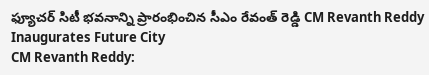ఫ్యూచర్ సిటీ భవనాన్ని ప్రారంభించిన సీఎం రేవంత్ రెడ్డి CM Revanth Reddy Inaugurates Future City
CM Revanth Reddy: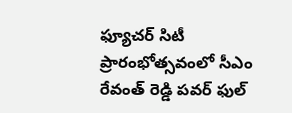ఫ్యూచర్ సిటీ ప్రారంభోత్సవంలో సీఎం రేవంత్ రెడ్డి పవర్ ఫుల్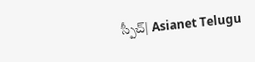స్పీచ్| Asianet Telugu